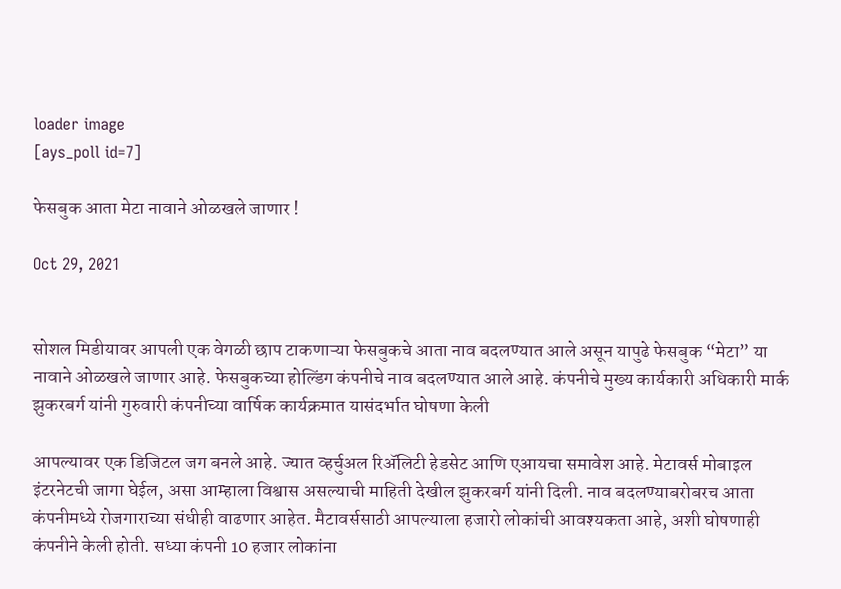loader image
[ays_poll id=7]

फेसबुक आता मेटा नावाने ओळखले जाणार !

Oct 29, 2021


सोशल मिडीयावर आपली एक वेगळी छाप टाकणाऱ्या फेसबुकचे आता नाव बदलण्यात आले असून यापुढे फेसबुक “मेटा” या नावाने ओळखले जाणार आहे. फेसबुकच्या होल्डिंग कंपनीचे नाव बदलण्यात आले आहे. कंपनीचे मुख्य कार्यकारी अधिकारी मार्क झुकरबर्ग यांनी गुरुवारी कंपनीच्या वार्षिक कार्यक्रमात यासंदर्भात घोषणा केली

आपल्यावर एक डिजिटल जग बनले आहे. ज्यात व्हर्चुअल रिॲलिटी हेडसेट आणि एआयचा समावेश आहे. मेटावर्स मोबाइल इंटरनेटची जागा घेईल, असा आम्हाला विश्वास असल्याची माहिती देखील झुकरबर्ग यांनी दिली. नाव बदलण्याबरोबरच आता कंपनीमध्ये रोजगाराच्या संधीही वाढणार आहेत. मैटावर्ससाठी आपल्याला हजारो लोकांची आवश्यकता आहे, अशी घोषणाही कंपनीने केली होती. सध्या कंपनी 10 हजार लोकांना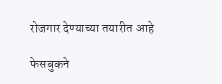रोजगार देण्याच्या तयारीत आहे

फेसबुकने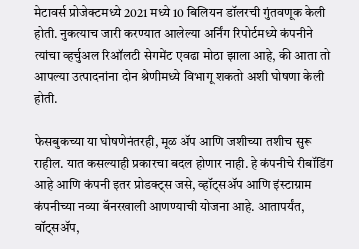मेटावर्स प्रोजेक्टमध्ये 2021 मध्ये 10 बिलियन डॉलरची गुंतवणूक केली होती. नुकत्याच जारी करण्यात आलेल्या अर्निंग रिपोर्टमध्ये कंपनीने त्यांचा व्हर्चुअल रिऑलटी सेगमेंट एवढा मोठा झाला आहे, की आता तो आपल्या उत्पादनांना दोन श्रेणीमध्ये विभागू शकतो अशी घोषणा केली होती.

फेसबुकच्या या घोषणेनंतरही, मूळ ॲप आणि जशीच्या तशीच सुरू राहील. यात कसल्याही प्रकारचा बदल होणार नाही. हे कंपनीचे रीबॉडिंग आहे आणि कंपनी इतर प्रोडक्ट्स जसे, व्हॉट्सॲप आणि इंस्टाग्राम कंपनीच्या नव्या बॅनरखाली आणण्याची योजना आहे. आतापर्यंत, वॉट्सॲप,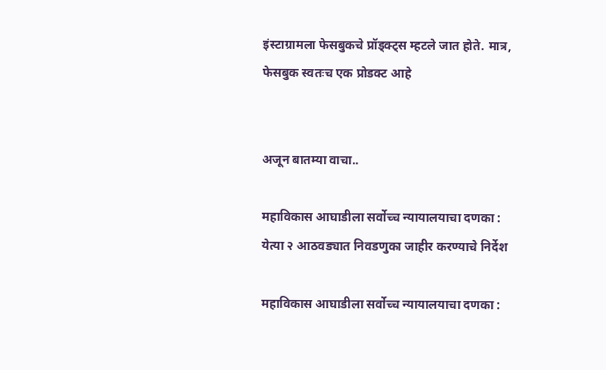इंस्टाग्रामला फेसबुकचे प्रॉड्क्ट्स म्हटले जात होते. मात्र, फेसबुक स्वतःच एक प्रोडक्ट आहे


अजून बातम्या वाचा..

महाविकास आघाडीला सर्वोच्च न्यायालयाचा दणका : येत्या २ आठवड्यात निवडणुका जाहीर करण्याचे निर्देश

महाविकास आघाडीला सर्वोच्च न्यायालयाचा दणका :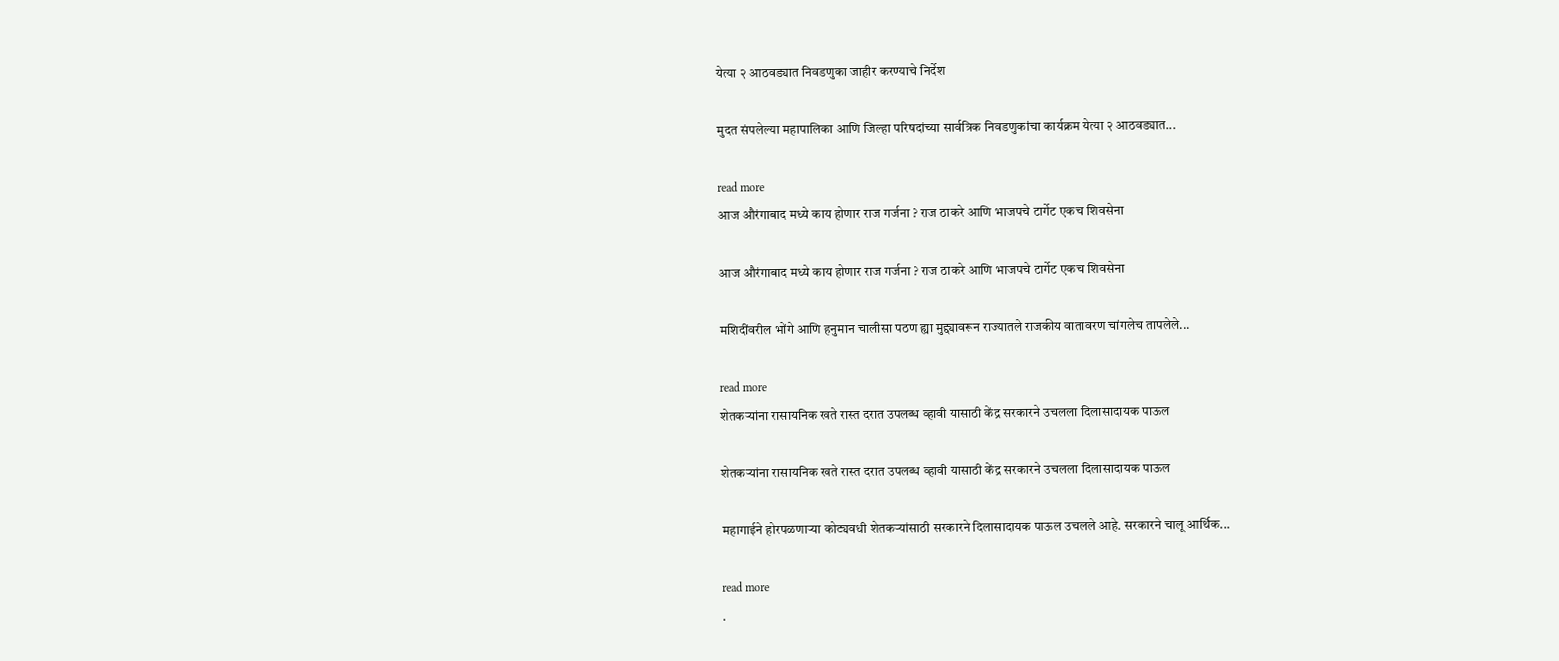येत्या २ आठवड्यात निवडणुका जाहीर करण्याचे निर्देश

मुदत संपलेल्या महापालिका आणि जिल्हा परिषदांच्या सार्वत्रिक निवडणुकांचा कार्यक्रम येत्या २ आठवड्यात...

read more
आज औरंगाबाद मध्ये काय होणार राज गर्जना ? राज ठाकरे आणि भाजपचे टार्गेट एकच शिवसेना

आज औरंगाबाद मध्ये काय होणार राज गर्जना ? राज ठाकरे आणि भाजपचे टार्गेट एकच शिवसेना

मशिदींवरील भोंगे आणि हनुमान चालीसा पठण ह्या मुद्द्यावरून राज्यातले राजकीय वातावरण चांगलेच तापलेले...

read more
शेतकऱ्यांना रासायनिक खते रास्त दरात उपलब्ध व्हावी यासाठी केंद्र सरकारने उचलला दिलासादायक पाऊल

शेतकऱ्यांना रासायनिक खते रास्त दरात उपलब्ध व्हावी यासाठी केंद्र सरकारने उचलला दिलासादायक पाऊल

महागाईने होरपळणाऱ्या कोट्यवधी शेतकऱ्यांसाठी सरकारने दिलासादायक पाऊल उचलले आहे. सरकारने चालू आर्थिक...

read more
.